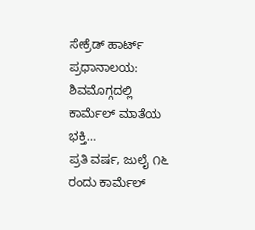ಸೇಕ್ರೆಡ್ ಹಾರ್ಟ್ ಪ್ರಧಾನಾಲಯ: ಶಿವಮೊಗ್ಗದಲ್ಲಿ ಕಾರ್ಮೆಲ್ ಮಾತೆಯ ಭಕ್ತಿ…
ಪ್ರತಿ ವರ್ಷ, ಜುಲೈ ೧೬ ರಂದು ಕಾರ್ಮೆಲ್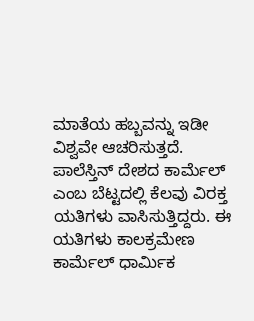ಮಾತೆಯ ಹಬ್ಬವನ್ನು ಇಡೀ ವಿಶ್ವವೇ ಆಚರಿಸುತ್ತದೆ. ಪಾಲೆಸ್ತಿನ್ ದೇಶದ ಕಾರ್ಮೆಲ್ ಎಂಬ ಬೆಟ್ಟದಲ್ಲಿ ಕೆಲವು ವಿರಕ್ತ ಯತಿಗಳು ವಾಸಿಸುತ್ತಿದ್ದರು. ಈ ಯತಿಗಳು ಕಾಲಕ್ರಮೇಣ ಕಾರ್ಮೆಲ್ ಧಾರ್ಮಿಕ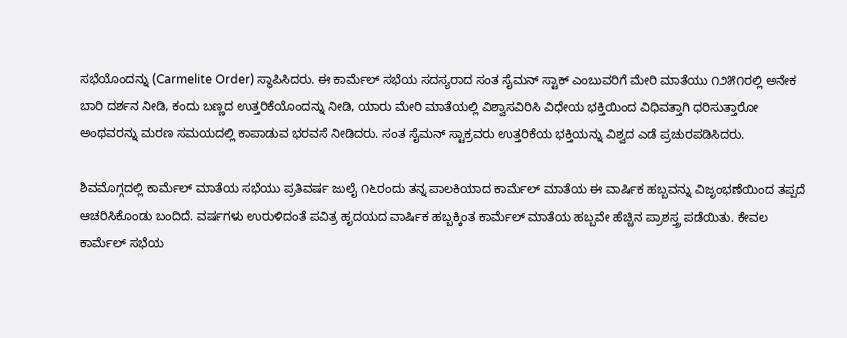ಸಭೆಯೊಂದನ್ನು (Carmelite Order) ಸ್ಥಾಪಿಸಿದರು. ಈ ಕಾರ್ಮೆಲ್ ಸಭೆಯ ಸದಸ್ಯರಾದ ಸಂತ ಸೈಮನ್ ಸ್ಟಾಕ್ ಎಂಬುವರಿಗೆ ಮೇರಿ ಮಾತೆಯು ೧೨೫೧ರಲ್ಲಿ ಅನೇಕ ಬಾರಿ ದರ್ಶನ ನೀಡಿ, ಕಂದು ಬಣ್ಣದ ಉತ್ತರಿಕೆಯೊಂದನ್ನು ನೀಡಿ, ಯಾರು ಮೇರಿ ಮಾತೆಯಲ್ಲಿ ವಿಶ್ವಾಸವಿರಿಸಿ ವಿಧೇಯ ಭಕ್ತಿಯಿಂದ ವಿಧಿವತ್ತಾಗಿ ಧರಿಸುತ್ತಾರೋ ಅಂಥವರನ್ನು ಮರಣ ಸಮಯದಲ್ಲಿ ಕಾಪಾಡುವ ಭರವಸೆ ನೀಡಿದರು. ಸಂತ ಸೈಮನ್ ಸ್ಟಾಕ್ರವರು ಉತ್ತರಿಕೆಯ ಭಕ್ತಿಯನ್ನು ವಿಶ್ವದ ಎಡೆ ಪ್ರಚುರಪಡಿಸಿದರು.

ಶಿವಮೊಗ್ಗದಲ್ಲಿ ಕಾರ್ಮೆಲ್ ಮಾತೆಯ ಸಭೆಯು ಪ್ರತಿವರ್ಷ ಜುಲೈ ೧೬ರಂದು ತನ್ನ ಪಾಲಕಿಯಾದ ಕಾರ್ಮೆಲ್ ಮಾತೆಯ ಈ ವಾರ್ಷಿಕ ಹಬ್ಬವನ್ನು ವಿಜೃಂಭಣೆಯಿಂದ ತಪ್ಪದೆ ಆಚರಿಸಿಕೊಂಡು ಬಂದಿದೆ. ವರ್ಷಗಳು ಉರುಳಿದಂತೆ ಪವಿತ್ರ ಹೃದಯದ ವಾರ್ಷಿಕ ಹಬ್ಬಕ್ಕಿಂತ ಕಾರ್ಮೆಲ್ ಮಾತೆಯ ಹಬ್ಬವೇ ಹೆಚ್ಚಿನ ಪ್ರಾಶಸ್ತ್ರ ಪಡೆಯಿತು. ಕೇವಲ ಕಾರ್ಮೆಲ್ ಸಭೆಯ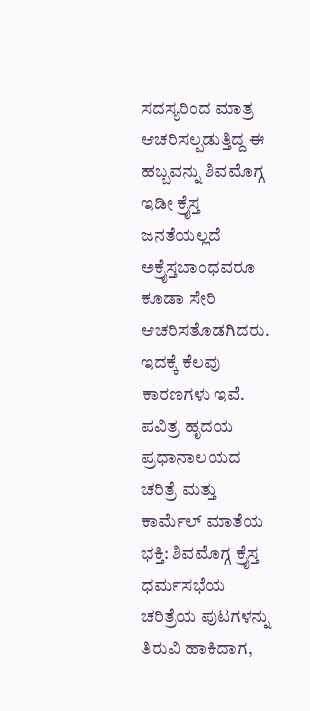ಸದಸ್ಯರಿಂದ ಮಾತ್ರ ಆಚರಿಸಲ್ಪಡುತ್ತಿದ್ದ ಈ ಹಬ್ಬವನ್ನು ಶಿವಮೊಗ್ಗ ಇಡೀ ಕ್ರೈಸ್ತ ಜನತೆಯಲ್ಲದೆ ಅಕ್ರೈಸ್ತಬಾಂಧವರೂ ಕೂಡಾ ಸೇರಿ ಆಚರಿಸತೊಡಗಿದರು. ಇದಕ್ಕೆ ಕೆಲವು ಕಾರಣಗಳು ಇವೆ.
ಪವಿತ್ರ ಹೃದಯ ಪ್ರಧಾನಾಲಯದ ಚರಿತ್ರೆ ಮತ್ತು ಕಾರ್ಮೆಲ್ ಮಾತೆಯ ಭಕ್ತಿ: ಶಿವಮೊಗ್ಗ ಕ್ರೈಸ್ತ ಧರ್ಮಸಭೆಯ ಚರಿತ್ರೆಯ ಪುಟಗಳನ್ನು ತಿರುವಿ ಹಾಕಿದಾಗ,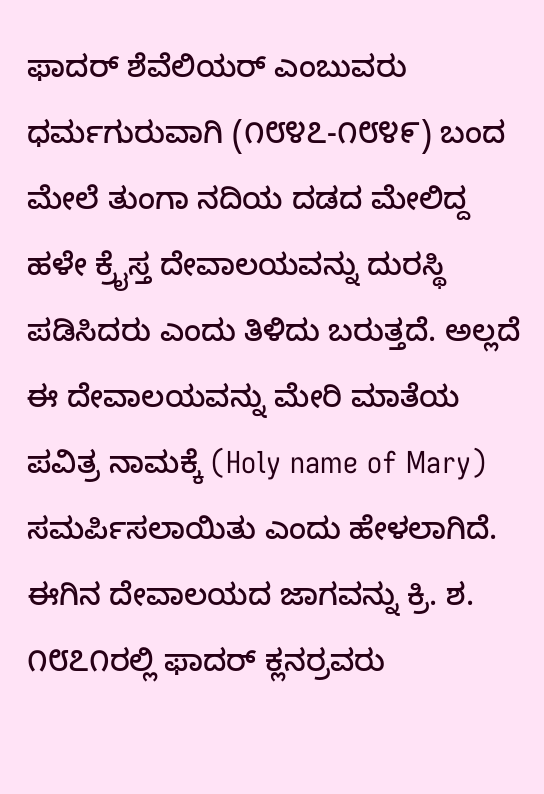ಫಾದರ್ ಶೆವೆಲಿಯರ್ ಎಂಬುವರು ಧರ್ಮಗುರುವಾಗಿ (೧೮೪೭-೧೮೪೯) ಬಂದ ಮೇಲೆ ತುಂಗಾ ನದಿಯ ದಡದ ಮೇಲಿದ್ದ ಹಳೇ ಕ್ರೈಸ್ತ ದೇವಾಲಯವನ್ನು ದುರಸ್ಥಿ ಪಡಿಸಿದರು ಎಂದು ತಿಳಿದು ಬರುತ್ತದೆ. ಅಲ್ಲದೆ ಈ ದೇವಾಲಯವನ್ನು ಮೇರಿ ಮಾತೆಯ ಪವಿತ್ರ ನಾಮಕ್ಕೆ (Holy name of Mary) ಸಮರ್ಪಿಸಲಾಯಿತು ಎಂದು ಹೇಳಲಾಗಿದೆ.
ಈಗಿನ ದೇವಾಲಯದ ಜಾಗವನ್ನು ಕ್ರಿ. ಶ. ೧೮೭೧ರಲ್ಲಿ ಫಾದರ್ ಕ್ಲನರ್ರವರು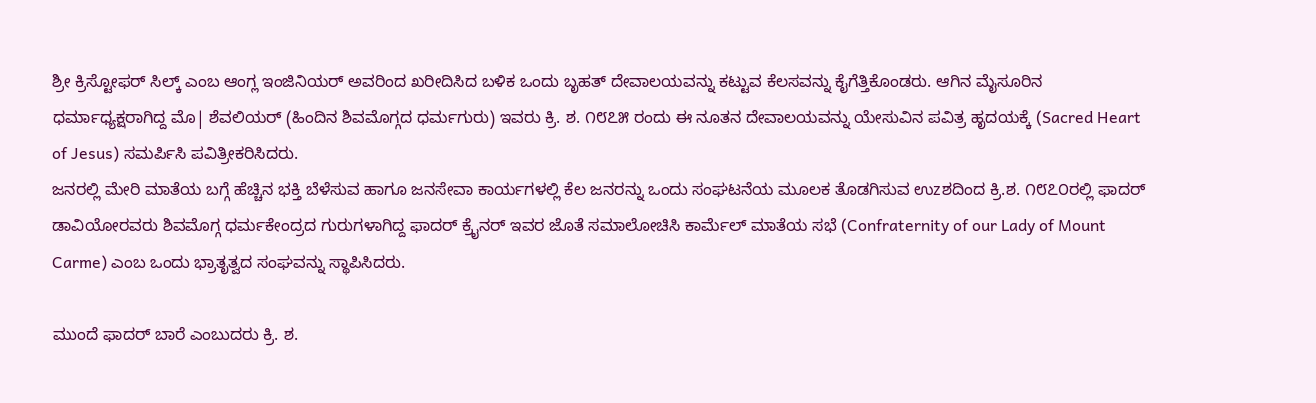ಶ್ರೀ ಕ್ರಿಸ್ಟೋಫರ್ ಸಿಲ್ಕ್ ಎಂಬ ಆಂಗ್ಲ ಇಂಜಿನಿಯರ್ ಅವರಿಂದ ಖರೀದಿಸಿದ ಬಳಿಕ ಒಂದು ಬೃಹತ್ ದೇವಾಲಯವನ್ನು ಕಟ್ಟುವ ಕೆಲಸವನ್ನು ಕೈಗೆತ್ತಿಕೊಂಡರು. ಆಗಿನ ಮೈಸೂರಿನ ಧರ್ಮಾಧ್ಯಕ್ಷರಾಗಿದ್ದ ಮೊ| ಶೆವಲಿಯರ್ (ಹಿಂದಿನ ಶಿವಮೊಗ್ಗದ ಧರ್ಮಗುರು) ಇವರು ಕ್ರಿ. ಶ. ೧೮೭೫ ರಂದು ಈ ನೂತನ ದೇವಾಲಯವನ್ನು ಯೇಸುವಿನ ಪವಿತ್ರ ಹೃದಯಕ್ಕೆ (Sacred Heart of Jesus) ಸಮರ್ಪಿಸಿ ಪವಿತ್ರೀಕರಿಸಿದರು.
ಜನರಲ್ಲಿ ಮೇರಿ ಮಾತೆಯ ಬಗ್ಗೆ ಹೆಚ್ಚಿನ ಭಕ್ತಿ ಬೆಳೆಸುವ ಹಾಗೂ ಜನಸೇವಾ ಕಾರ್ಯಗಳಲ್ಲಿ ಕೆಲ ಜನರನ್ನು ಒಂದು ಸಂಘಟನೆಯ ಮೂಲಕ ತೊಡಗಿಸುವ ಉzಶದಿಂದ ಕ್ರಿ.ಶ. ೧೮೭೦ರಲ್ಲಿ ಫಾದರ್ ಡಾವಿಯೋರವರು ಶಿವಮೊಗ್ಗ ಧರ್ಮಕೇಂದ್ರದ ಗುರುಗಳಾಗಿದ್ದ ಫಾದರ್ ಕ್ರೈನರ್ ಇವರ ಜೊತೆ ಸಮಾಲೋಚಿಸಿ ಕಾರ್ಮೆಲ್ ಮಾತೆಯ ಸಭೆ (Confraternity of our Lady of Mount Carme) ಎಂಬ ಒಂದು ಭ್ರಾತೃತ್ವದ ಸಂಘವನ್ನು ಸ್ಥಾಪಿಸಿದರು.

ಮುಂದೆ ಫಾದರ್ ಬಾರೆ ಎಂಬುದರು ಕ್ರಿ. ಶ.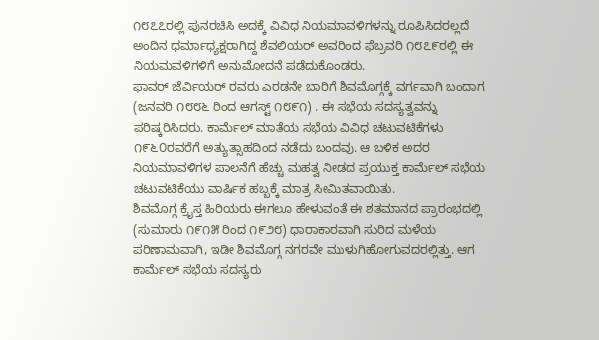೧೮೭೭ರಲ್ಲಿ ಪುನರಚಿಸಿ ಅದಕ್ಕೆ ವಿವಿಧ ನಿಯಮಾವಳಿಗಳನ್ನು ರೂಪಿಸಿದರಲ್ಲದೆ ಅಂದಿನ ಧರ್ಮಾಧ್ಯಕ್ಷರಾಗಿದ್ದ ಶೆವಲಿಯರ್ ಅವರಿಂದ ಫೆಬ್ರವರಿ ೧೮೭೯ರಲ್ಲಿ ಈ ನಿಯಮವಳಿಗಳಿಗೆ ಅನುಮೋದನೆ ಪಡೆದುಕೊಂಡರು.
ಫಾವರ್ ಜೆರ್ವಿಯರ್ ರವರು ಎರಡನೇ ಬಾರಿಗೆ ಶಿವಮೊಗ್ಗಕ್ಕೆ ವರ್ಗವಾಗಿ ಬಂದಾಗ (ಜನವರಿ ೧೮೮೬ ರಿಂದ ಆಗಸ್ಟ್ ೧೮೯೧) . ಈ ಸಭೆಯ ಸದಸ್ಯತ್ವವನ್ನು ಪರಿಷ್ಕರಿಸಿದರು. ಕಾರ್ಮೆಲ್ ಮಾತೆಯ ಸಭೆಯ ವಿವಿಧ ಚಟುವಟಿಕೆಗಳು ೧೯೬೦ರವರೆಗೆ ಅತ್ಯುತ್ಸಾಹದಿಂದ ನಡೆದು ಬಂದವು. ಆ ಬಳಿಕ ಅದರ ನಿಯಮಾವಳಿಗಳ ಪಾಲನೆಗೆ ಹೆಚ್ಚು ಮಹತ್ವ ನೀಡದ ಪ್ರಯುಕ್ತ ಕಾರ್ಮೆಲ್ ಸಭೆಯ ಚಟುವಟಿಕೆಯು ವಾರ್ಷಿಕ ಹಬ್ಬಕ್ಕೆ ಮಾತ್ರ ಸೀಮಿತವಾಯಿತು.
ಶಿವಮೊಗ್ಗ ಕ್ರೈಸ್ತ ಹಿರಿಯರು ಈಗಲೂ ಹೇಳುವಂತೆ ಈ ಶತಮಾನದ ಪ್ರಾರಂಭದಲ್ಲಿ (ಸುಮಾರು ೧೯೧೫ ರಿಂದ ೧೯೨೮) ಧಾರಾಕಾರವಾಗಿ ಸುರಿದ ಮಳೆಯ ಪರಿಣಾಮವಾಗಿ, ಇಡೀ ಶಿವಮೊಗ್ಗ ನಗರವೇ ಮುಳುಗಿಹೋಗುವದರಲ್ಲಿತ್ತು. ಆಗ ಕಾರ್ಮೆಲ್ ಸಭೆಯ ಸದಸ್ಯರು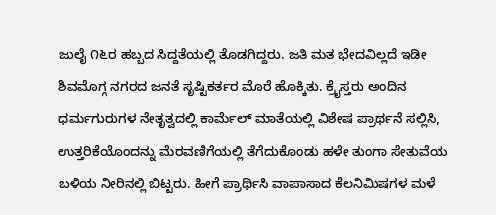ಜುಲೈ ೧೬ರ ಹಬ್ಬದ ಸಿದ್ದತೆಯಲ್ಲಿ ತೊಡಗಿದ್ದರು. ಜತಿ ಮತ ಭೇದವಿಲ್ಲದೆ ಇಡೀ ಶಿವಮೊಗ್ಗ ನಗರದ ಜನತೆ ಸೃಷ್ಟಿಕರ್ತರ ಮೊರೆ ಹೊಕ್ಕಿತು. ಕ್ರೈಸ್ತರು ಅಂದಿನ ಧರ್ಮಗುರುಗಳ ನೇತೃತ್ವದಲ್ಲಿ ಕಾರ್ಮೆಲ್ ಮಾತೆಯಲ್ಲಿ ವಿಶೇಷ ಪ್ರಾರ್ಥನೆ ಸಲ್ಲಿಸಿ, ಉತ್ತರಿಕೆಯೊಂದನ್ನು ಮೆರವಣಿಗೆಯಲ್ಲಿ ತೆಗೆದುಕೊಂಡು ಹಳೇ ತುಂಗಾ ಸೇತುವೆಯ ಬಳಿಯ ನೀರಿನಲ್ಲಿ ಬಿಟ್ಟರು. ಹೀಗೆ ಪ್ರಾರ್ಥಿಸಿ ವಾಪಾಸಾದ ಕೆಲನಿಮಿಷಗಳ ಮಳೆ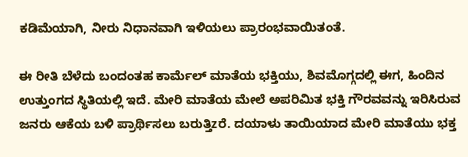ಕಡಿಮೆಯಾಗಿ, ನೀರು ನಿಧಾನವಾಗಿ ಇಳಿಯಲು ಪ್ರಾರಂಭವಾಯಿತಂತೆ.

ಈ ರೀತಿ ಬೆಳೆದು ಬಂದಂತಹ ಕಾರ್ಮೆಲ್ ಮಾತೆಯ ಭಕ್ತಿಯು, ಶಿವಮೊಗ್ಗದಲ್ಲಿ ಈಗ, ಹಿಂದಿನ ಉತ್ತುಂಗದ ಸ್ಥಿತಿಯಲ್ಲಿ ಇದೆ. ಮೇರಿ ಮಾತೆಯ ಮೇಲೆ ಅಪರಿಮಿತ ಭಕ್ತಿ ಗೌರವವನ್ನು ಇರಿಸಿರುವ ಜನರು ಆಕೆಯ ಬಳಿ ಪ್ರಾರ್ಥಿಸಲು ಬರುತ್ತಿzರೆ. ದಯಾಳು ತಾಯಿಯಾದ ಮೇರಿ ಮಾತೆಯು ಭಕ್ತ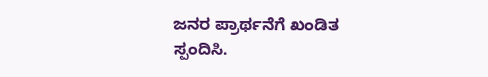ಜನರ ಪ್ರಾರ್ಥನೆಗೆ ಖಂಡಿತ ಸ್ಪಂದಿಸಿ.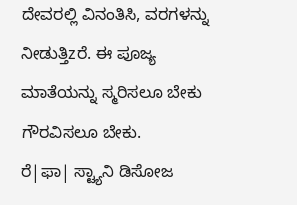ದೇವರಲ್ಲಿ ವಿನಂತಿಸಿ, ವರಗಳನ್ನು ನೀಡುತ್ತಿzರೆ. ಈ ಪೂಜ್ಯ ಮಾತೆಯನ್ನು ಸ್ಮರಿಸಲೂ ಬೇಕು ಗೌರವಿಸಲೂ ಬೇಕು.
ರೆ|ಫಾ| ಸ್ಟ್ಯಾನಿ ಡಿಸೋಜ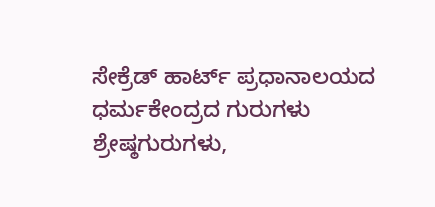ಸೇಕ್ರೆಡ್ ಹಾರ್ಟ್ ಪ್ರಧಾನಾಲಯದ ಧರ್ಮಕೇಂದ್ರದ ಗುರುಗಳು
ಶ್ರೇಷ್ಠಗುರುಗಳು,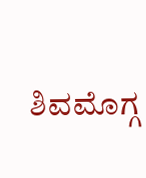ಶಿವಮೊಗ್ಗ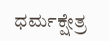ಧರ್ಮಕ್ಷೇತ್ರ